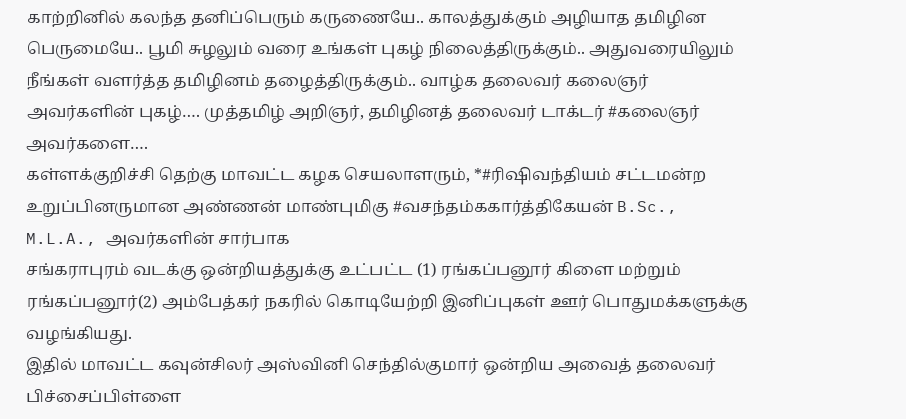காற்றினில் கலந்த தனிப்பெரும் கருணையே.. காலத்துக்கும் அழியாத தமிழின பெருமையே.. பூமி சுழலும் வரை உங்கள் புகழ் நிலைத்திருக்கும்.. அதுவரையிலும் நீங்கள் வளர்த்த தமிழினம் தழைத்திருக்கும்.. வாழ்க தலைவர் கலைஞர் அவர்களின் புகழ்…. முத்தமிழ் அறிஞர், தமிழினத் தலைவர் டாக்டர் #கலைஞர் அவர்களை….
கள்ளக்குறிச்சி தெற்கு மாவட்ட கழக செயலாளரும், *#ரிஷிவந்தியம் சட்டமன்ற உறுப்பினருமான அண்ணன் மாண்புமிகு #வசந்தம்ககார்த்திகேயன் B.Sc., M.L.A., அவர்களின் சார்பாக
சங்கராபுரம் வடக்கு ஒன்றியத்துக்கு உட்பட்ட (1) ரங்கப்பனூர் கிளை மற்றும் ரங்கப்பனூர்(2) அம்பேத்கர் நகரில் கொடியேற்றி இனிப்புகள் ஊர் பொதுமக்களுக்கு வழங்கியது.
இதில் மாவட்ட கவுன்சிலர் அஸ்வினி செந்தில்குமார் ஒன்றிய அவைத் தலைவர் பிச்சைப்பிள்ளை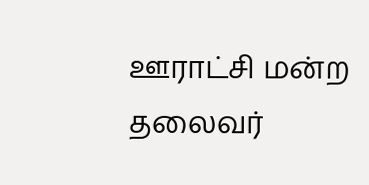ஊராட்சி மன்ற தலைவர்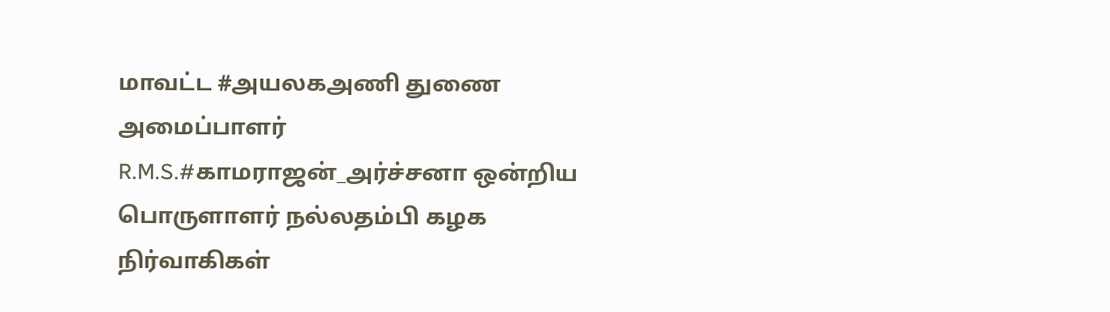மாவட்ட #அயலகஅணி துணை அமைப்பாளர் R.M.S.#காமராஜன்_அர்ச்சனா ஒன்றிய பொருளாளர் நல்லதம்பி கழக நிர்வாகிகள்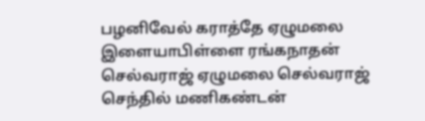பழனிவேல் கராத்தே ஏழுமலை இளையாபிள்ளை ரங்கநாதன் செல்வராஜ் ஏழுமலை செல்வராஜ் செந்தில் மணிகண்டன்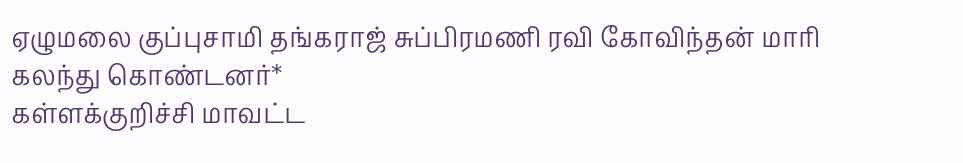ஏழுமலை குப்புசாமி தங்கராஜ் சுப்பிரமணி ரவி கோவிந்தன் மாரி கலந்து கொண்டனர்*
கள்ளக்குறிச்சி மாவட்ட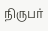நிருபர்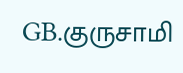GB.குருசாமி